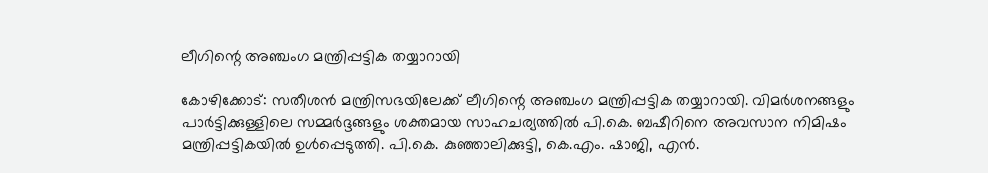ലീഗിന്റെ അഞ്ചംഗ മന്ത്രിപ്പട്ടിക തയ്യാറായി

കോഴിക്കോട്: സതീശൻ മന്ത്രിസഭയിലേക്ക് ലീഗിന്റെ അഞ്ചംഗ മന്ത്രിപ്പട്ടിക തയ്യാറായി. വിമർശനങ്ങളും പാർട്ടിക്കുള്ളിലെ സമ്മർദ്ദങ്ങളും ശക്തമായ സാഹചര്യത്തിൽ പി.കെ. ബഷീറിനെ അവസാന നിമിഷം മന്ത്രിപ്പട്ടികയിൽ ഉൾപ്പെടുത്തി. പി.കെ. കുഞ്ഞാലിക്കുട്ടി, കെ.എം. ഷാജി, എൻ.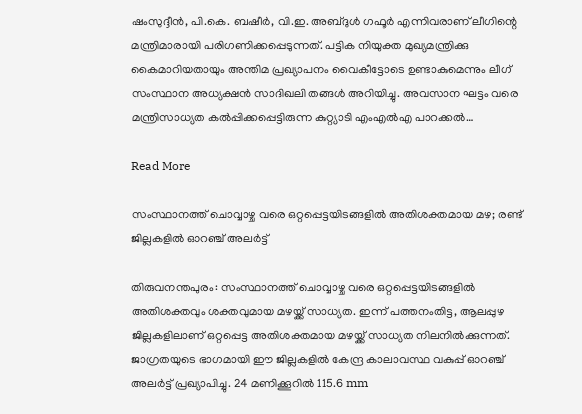ഷംസുദ്ദീൻ, പി.കെ. ബഷീർ, വി.ഇ. അബ്ദുൾ ഗഫൂർ എന്നിവരാണ് ലീഗിന്റെ മന്ത്രിമാരായി പരിഗണിക്കപ്പെടുന്നത്. പട്ടിക നിയുക്ത മുഖ്യമന്ത്രിക്കു കൈമാറിയതായും അന്തിമ പ്രഖ്യാപനം വൈകീട്ടോടെ ഉണ്ടാകുമെന്നും ലീഗ് സംസ്ഥാന അധ്യക്ഷൻ സാദിഖലി തങ്ങള്‍ അറിയിച്ചു. അവസാന ഘട്ടം വരെ മന്ത്രിസാധ്യത കൽപ്പിക്കപ്പെട്ടിരുന്ന കുറ്റ്യാടി എംഎൽഎ പാറക്കൽ…

Read More

സംസ്ഥാനത്ത് ചൊവ്വാഴ്ച വരെ ഒറ്റപ്പെട്ടയിടങ്ങളിൽ അതിശക്തമായ മഴ; രണ്ട് ജില്ലകളിൽ ഓറഞ്ച് അലർട്ട്

തിരുവനന്തപുരം: സംസ്ഥാനത്ത് ചൊവ്വാഴ്ച വരെ ഒറ്റപ്പെട്ടയിടങ്ങളില്‍ അതിശക്തവും ശക്തവുമായ മഴയ്ക്ക് സാധ്യത. ഇന്ന് പത്തനംതിട്ട, ആലപ്പുഴ ജില്ലകളിലാണ് ഒറ്റപ്പെട്ട അതിശക്തമായ മഴയ്ക്ക് സാധ്യത നിലനില്‍ക്കുന്നത്. ജാഗ്രതയുടെ ഭാഗമായി ഈ ജില്ലകളില്‍ കേന്ദ്ര കാലാവസ്ഥ വകുപ്പ് ഓറഞ്ച് അലര്‍ട്ട് പ്രഖ്യാപിച്ചു. 24 മണിക്കൂറില്‍ 115.6 mm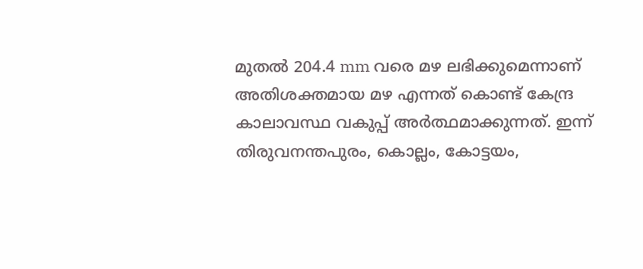മുതല്‍ 204.4 mm വരെ മഴ ലഭിക്കുമെന്നാണ് അതിശക്തമായ മഴ എന്നത് കൊണ്ട് കേന്ദ്ര കാലാവസ്ഥ വകുപ്പ് അര്‍ത്ഥമാക്കുന്നത്. ഇന്ന് തിരുവനന്തപുരം, കൊല്ലം, കോട്ടയം,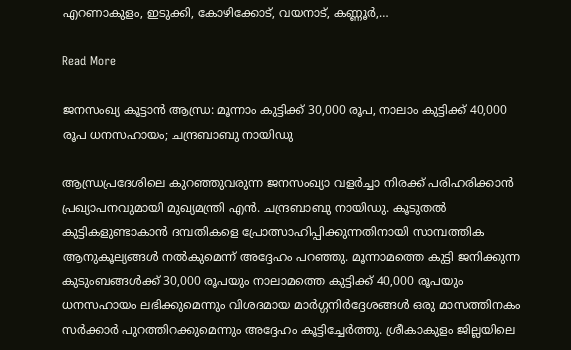എറണാകുളം, ഇടുക്കി, കോഴിക്കോട്, വയനാട്, കണ്ണൂര്‍,…

Read More

ജനസംഖ്യ കൂട്ടാൻ ആന്ധ്ര: മൂന്നാം കുട്ടിക്ക് 30,000 രൂപ, നാലാം കുട്ടിക്ക് 40,000 രൂപ ധനസഹായം; ചന്ദ്രബാബു നായിഡു

ആന്ധ്രപ്രദേശിലെ കുറഞ്ഞുവരുന്ന ജനസംഖ്യാ വളർച്ചാ നിരക്ക് പരിഹരിക്കാൻ പ്രഖ്യാപനവുമായി മുഖ്യമന്ത്രി എൻ. ചന്ദ്രബാബു നായിഡു. കൂടുതൽ കുട്ടികളുണ്ടാകാൻ ദമ്പതികളെ പ്രോത്സാഹിപ്പിക്കുന്നതിനായി സാമ്പത്തിക ആനുകൂല്യങ്ങൾ നൽകുമെന്ന് അദ്ദേഹം പറഞ്ഞു. മൂന്നാമത്തെ കുട്ടി ജനിക്കുന്ന കുടുംബങ്ങൾക്ക് 30,000 രൂപയും നാലാമത്തെ കുട്ടിക്ക് 40,000 രൂപയും ധനസഹായം ലഭിക്കുമെന്നും വിശദമായ മാർഗ്ഗനിർദ്ദേശങ്ങൾ ഒരു മാസത്തിനകം സർക്കാർ പുറത്തിറക്കുമെന്നും അദ്ദേഹം കൂട്ടിച്ചേർത്തു. ശ്രീകാകുളം ജില്ലയിലെ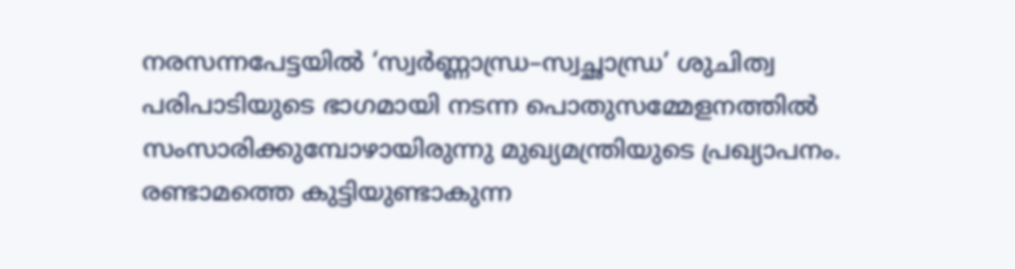നരസന്നപേട്ടയിൽ ‘സ്വർണ്ണാന്ധ്ര–സ്വച്ഛാന്ധ്ര’ ശുചിത്വ പരിപാടിയുടെ ഭാഗമായി നടന്ന പൊതുസമ്മേളനത്തിൽ സംസാരിക്കുമ്പോഴായിരുന്നു മുഖ്യമന്ത്രിയുടെ പ്രഖ്യാപനം. രണ്ടാമത്തെ കുട്ടിയുണ്ടാകുന്ന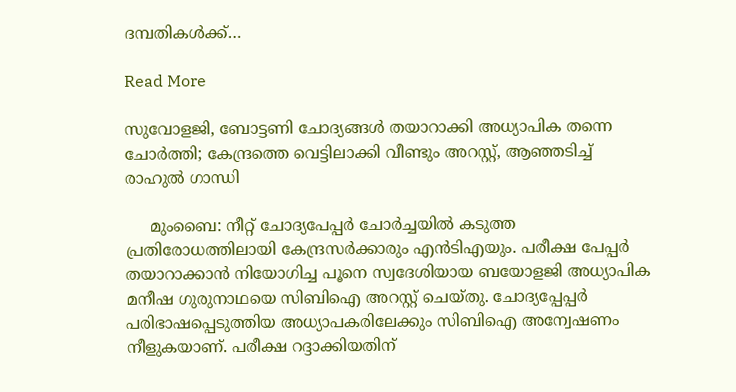ദമ്പതികൾക്ക്…

Read More

സുവോളജി, ബോട്ടണി ചോദ്യങ്ങൾ തയാറാക്കി അധ്യാപിക തന്നെ ചോർത്തി; കേന്ദ്രത്തെ വെട്ടിലാക്കി വീണ്ടും അറസ്റ്റ്, ആഞ്ഞടിച്ച് രാഹുൽ ഗാന്ധി

     മുംബൈ: നീറ്റ് ചോദ്യപേപ്പർ ചോർച്ചയിൽ കടുത്ത പ്രതിരോധത്തിലായി കേന്ദ്രസർക്കാരും എൻടിഎയും. പരീക്ഷ പേപ്പർ തയാറാക്കാൻ നിയോഗിച്ച പൂനെ സ്വദേശിയായ ബയോളജി അധ്യാപിക മനീഷ ഗുരുനാഥയെ സിബിഐ അറസ്റ്റ് ചെയ്തു. ചോദ്യപ്പേപ്പർ പരിഭാഷപ്പെടുത്തിയ അധ്യാപകരിലേക്കും സിബിഐ അന്വേഷണം നീളുകയാണ്. പരീക്ഷ റദ്ദാക്കിയതിന്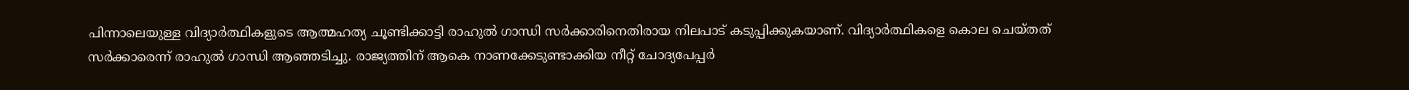പിന്നാലെയുള്ള വിദ്യാർത്ഥികളുടെ ആത്മഹത്യ ചൂണ്ടിക്കാട്ടി രാഹുൽ ഗാന്ധി സർക്കാരിനെതിരായ നിലപാട് കടുപ്പിക്കുകയാണ്. വിദ്യാർത്ഥികളെ കൊല ചെയ്തത് സർക്കാരെന്ന് രാഹുൽ ഗാന്ധി ആഞ്ഞടിച്ചു. രാജ്യത്തിന് ആകെ നാണക്കേടുണ്ടാക്കിയ നീറ്റ് ചോദ്യപേപ്പർ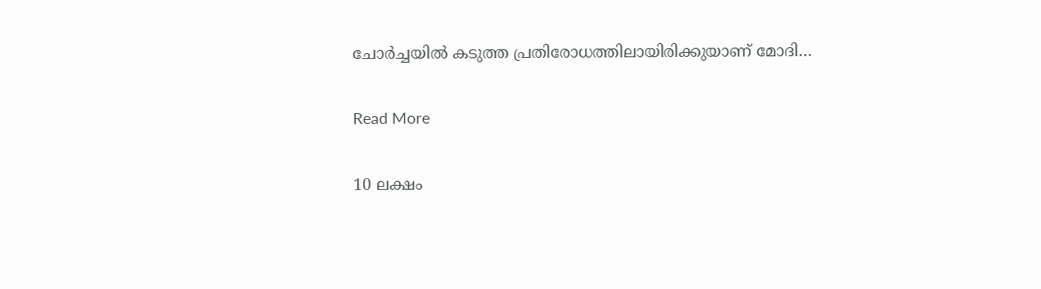ചോർച്ചയിൽ കടുത്ത പ്രതിരോധത്തിലായിരിക്കുയാണ് മോദി…

Read More

10 ലക്ഷം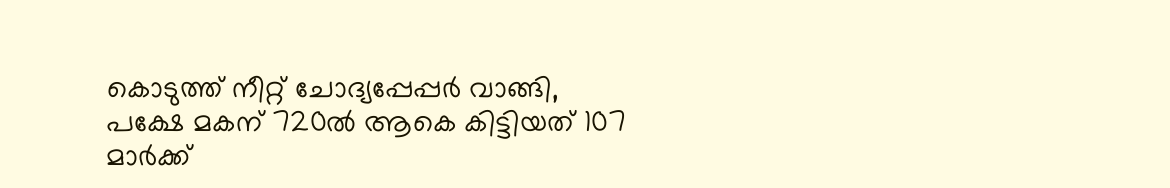കൊടുത്ത് നീറ്റ് ചോദ്യപ്പേപ്പ‍ർ വാങ്ങി, പക്ഷേ മകന് 720ല്‍ ആകെ കിട്ടിയത് 107 മാർക്ക്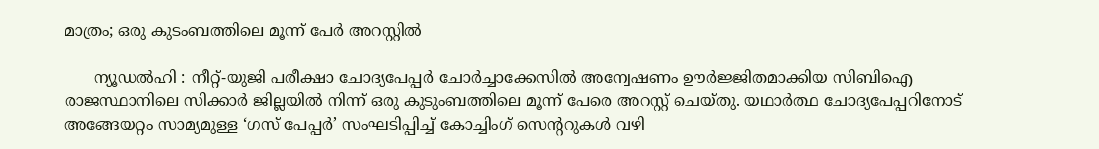മാത്രം; ഒരു കുടംബത്തിലെ മൂന്ന് പേർ അറസ്റ്റിൽ

      ന്യൂഡൽഹി : നീറ്റ്-യുജി പരീക്ഷാ ചോദ്യപേപ്പർ ചോർച്ചാക്കേസിൽ അന്വേഷണം ഊർജ്ജിതമാക്കിയ സിബിഐ രാജസ്ഥാനിലെ സിക്കാർ ജില്ലയിൽ നിന്ന് ഒരു കുടുംബത്തിലെ മൂന്ന് പേരെ അറസ്റ്റ് ചെയ്തു. യഥാർത്ഥ ചോദ്യപേപ്പറിനോട് അങ്ങേയറ്റം സാമ്യമുള്ള ‘ഗസ് പേപ്പർ’ സംഘടിപ്പിച്ച് കോച്ചിംഗ് സെന്‍ററുകൾ വഴി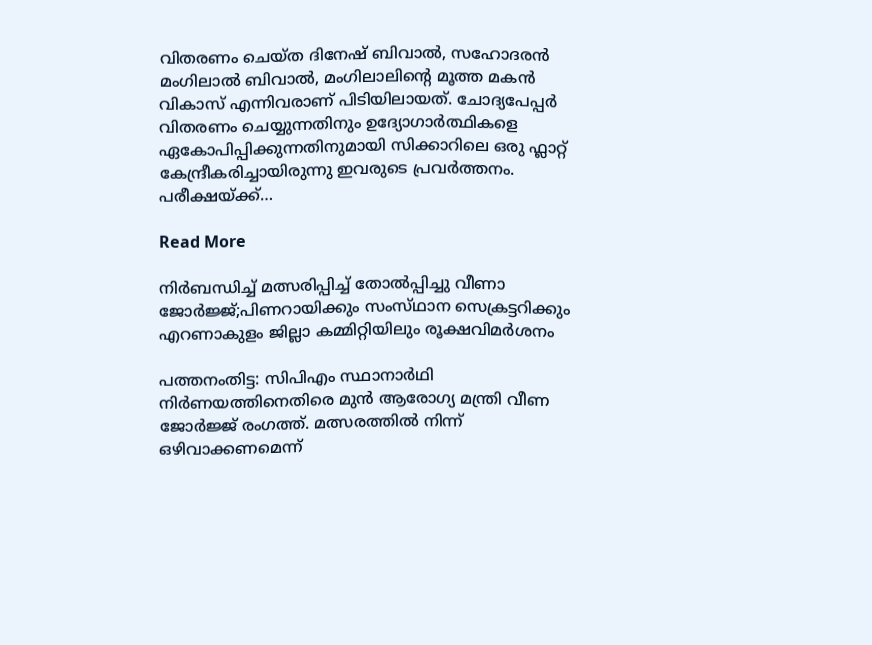വിതരണം ചെയ്ത ദിനേഷ് ബിവാൽ, സഹോദരൻ മംഗിലാൽ ബിവാൽ, മംഗിലാലിന്‍റെ മൂത്ത മകൻ വികാസ് എന്നിവരാണ് പിടിയിലായത്. ചോദ്യപേപ്പർ വിതരണം ചെയ്യുന്നതിനും ഉദ്യോഗാർത്ഥികളെ ഏകോപിപ്പിക്കുന്നതിനുമായി സിക്കാറിലെ ഒരു ഫ്ലാറ്റ് കേന്ദ്രീകരിച്ചായിരുന്നു ഇവരുടെ പ്രവർത്തനം. പരീക്ഷയ്ക്ക്…

Read More

നിർബന്ധിച്ച് മത്സരിപ്പിച്ച് തോൽപ്പിച്ചു വീണാ ജോർജ്ജ്;പിണറായിക്കും സംസ്‌ഥാന സെക്രട്ടറിക്കും എറണാകുളം ജില്ലാ കമ്മിറ്റിയിലും രൂക്ഷവിമർശനം

പത്തനംതിട്ട: സിപിഎം സ്ഥാനാർഥി നിർണയത്തിനെതിരെ മുൻ ആരോഗ്യ മന്ത്രി വീണ ജോർജ്ജ് രംഗത്ത്. മത്സരത്തിൽ നിന്ന് ഒഴിവാക്കണമെന്ന്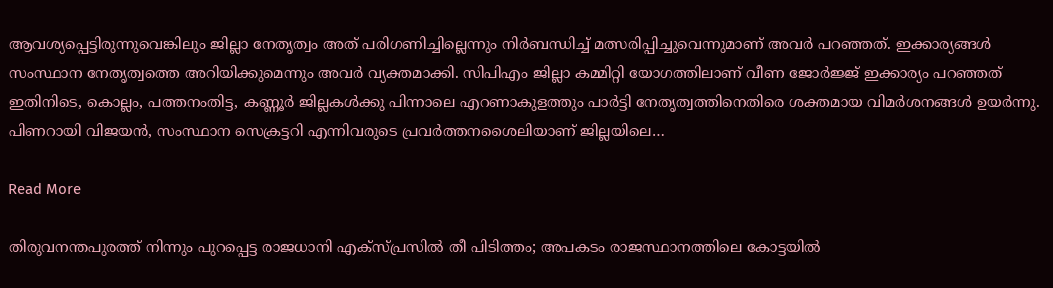ആവശ്യപ്പെട്ടിരുന്നുവെങ്കിലും ജില്ലാ നേതൃത്വം അത് പരിഗണിച്ചില്ലെന്നും നിർബന്ധിച്ച് മത്സരിപ്പിച്ചുവെന്നുമാണ് അവർ പറഞ്ഞത്. ഇക്കാര്യങ്ങൾ സംസ്ഥാന നേതൃത്വത്തെ അറിയിക്കുമെന്നും അവർ വ്യക്തമാക്കി. സിപിഎം ജില്ലാ കമ്മിറ്റി യോഗത്തിലാണ് വീണ ജോർജ്ജ് ഇക്കാര്യം പറഞ്ഞത് ഇതിനിടെ, കൊല്ലം, പത്തനംതിട്ട, കണ്ണൂർ ജില്ലകൾക്കു പിന്നാലെ എറണാകുളത്തും പാർട്ടി നേതൃത്വത്തിനെതിരെ ശക്തമായ വിമർശനങ്ങൾ ഉയർന്നു. പിണറായി വിജയൻ, സംസ്ഥാന സെക്രട്ടറി എന്നിവരുടെ പ്രവർത്തനശൈലിയാണ് ജില്ലയിലെ…

Read More

തിരുവനന്തപുരത്ത് നിന്നും പുറപ്പെട്ട രാജധാനി എക്സ്പ്രസിൽ തീ പിടിത്തം; അപകടം രാജസ്ഥാനത്തിലെ കോട്ടയിൽ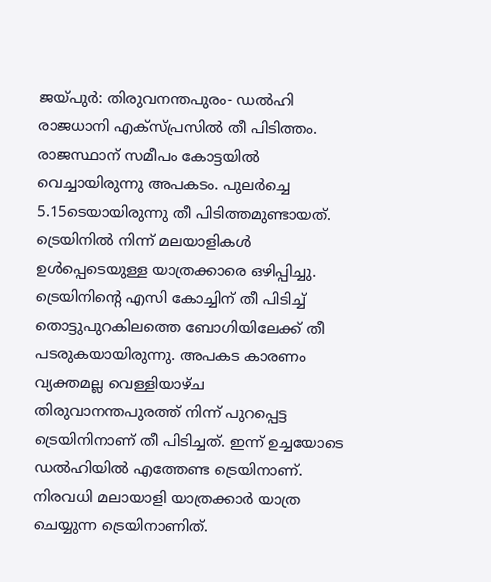ജയ്പുര്‍: തിരുവനന്തപുരം- ഡൽഹി രാജധാനി എക്സ്പ്രസിൽ തീ പിടിത്തം. രാജസ്ഥാന് സമീപം കോട്ടയില്‍ വെച്ചായിരുന്നു അപകടം. പുലര്‍ച്ചെ 5.15ടെയായിരുന്നു തീ പിടിത്തമുണ്ടായത്. ട്രെയിനില്‍ നിന്ന് മലയാളികള്‍ ഉള്‍പ്പെടെയുള്ള യാത്രക്കാരെ ഒഴിപ്പിച്ചു. ട്രെയിനിന്റെ എസി കോച്ചിന് തീ പിടിച്ച് തൊട്ടുപുറകിലത്തെ ബോഗിയിലേക്ക് തീ പടരുകയായിരുന്നു. അപകട കാരണം വ്യക്തമല്ല വെള്ളിയാഴ്ച തിരുവാനന്തപുരത്ത് നിന്ന് പുറപ്പെട്ട ട്രെയിനിനാണ് തീ പിടിച്ചത്. ഇന്ന് ഉച്ചയോടെ ഡല്‍ഹിയില്‍ എത്തേണ്ട ട്രെയിനാണ്. നിരവധി മലായാളി യാത്രക്കാര്‍ യാത്ര ചെയ്യുന്ന ട്രെയിനാണിത്.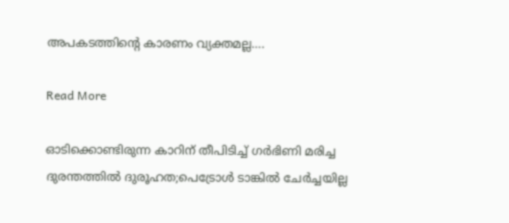അപകടത്തിന്റെ കാരണം വ്യക്തമല്ല….

Read More

ഓടിക്കൊണ്ടിരുന്ന കാറിന് തീപിടിച്ച് ഗർഭിണി മരിച്ച ദുരന്തത്തിൽ ദുരൂഹത;പെട്രോൾ ടാങ്കിൽ ചേർച്ചയില്ല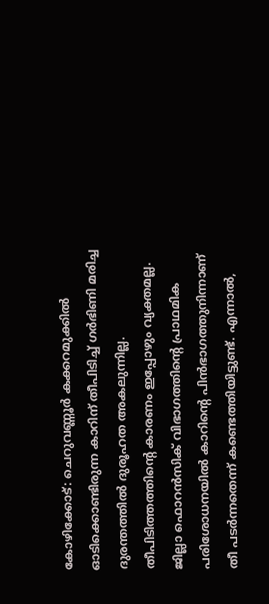കോഴിക്കോട്: ചെറുവണ്ണൂർ കക്കറമുക്കിൽ ഓടിക്കൊണ്ടിരുന്ന കാറിന് തീപിടിച്ച് ഗർഭിണി മരിച്ച ദുരന്തത്തിൽ ദുരൂഹത അകലുന്നില്ല. തീപിടിത്തത്തിന്റെ കാരണം ഇപ്പോഴും വ്യക്തമല്ല. ജില്ലാ ഫൊറൻസിക് വിഭാഗത്തിന്റെ പ്രാഥമിക പരിശോധനയിൽ കാറിന്റെ പിൻഭാഗത്തുനിന്നാണ് തീ പടർന്നതെന്ന് കണ്ടെത്തിയിട്ടുണ്ട്. എന്നാൽ,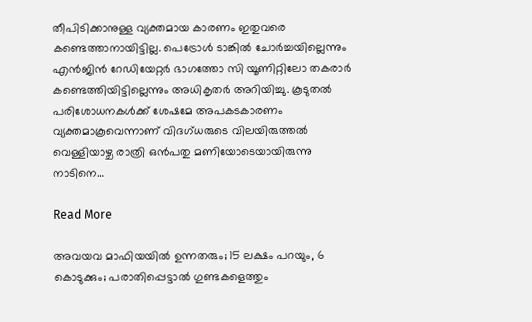തീപിടിക്കാനുള്ള വ്യക്തമായ കാരണം ഇതുവരെ കണ്ടെത്താനായിട്ടില്ല. പെട്രോൾ ടാങ്കിൽ ചോർച്ചയില്ലെന്നും എൻജിൻ റേഡിയേറ്റർ ഭാഗത്തോ സി യൂണിറ്റിലോ തകരാർ കണ്ടെത്തിയിട്ടില്ലെന്നും അധികൃതർ അറിയിച്ചു. കൂടുതൽ പരിശോധനകൾക്ക് ശേഷമേ അപകടകാരണം വ്യക്തമാകൂവെന്നാണ് വിദഗ്ധരുടെ വിലയിരുത്തൽ വെള്ളിയാഴ്ച രാത്രി ഒൻപതു മണിയോടെയായിരുന്നു നാടിനെ…

Read More

അവയവ മാഫിയയിൽ ഉന്നതരും; 15 ലക്ഷം പറയും, 6 കൊടുക്കും; പരാതിപ്പെട്ടാൽ ഗുണ്ടകളെത്തും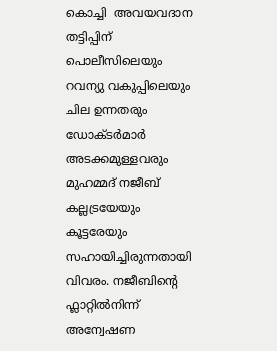കൊച്ചി  അവയവദാന തട്ടിപ്പിന് പൊലീസിലെയും റവന്യു വകുപ്പിലെയും ചില ഉന്നതരും ഡോക്ടർമാർ അടക്കമുള്ളവരും മുഹമ്മദ് നജീബ് കല്ലട്രയേയും കൂട്ടരേയും സഹായിച്ചിരുന്നതായി വിവരം. നജീബിന്റെ ഫ്ലാറ്റിൽനിന്ന് അന്വേഷണ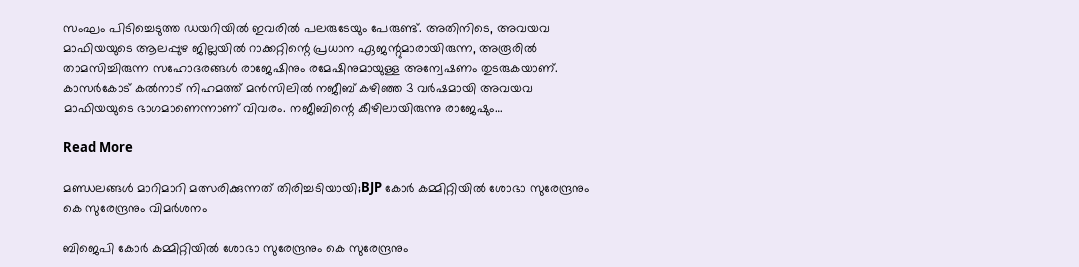സംഘം പിടിച്ചെടുത്ത ഡയറിയില്‍ ഇവരില്‍ പലരുടേയും പേരുണ്ട്. അതിനിടെ, അവയവ മാഫിയയുടെ ആലപ്പുഴ ജില്ലയിൽ റാക്കറ്റിന്റെ പ്രധാന ഏജന്റുമാരായിരുന്ന, അരൂരിൽ താമസിച്ചിരുന്ന സഹോദരങ്ങൾ രാജേഷിനും രമേഷിനുമായുള്ള അന്വേഷണം തുടരുകയാണ്. കാസർകോട് കൽനാട് നിഹമത്ത് മൻസിലിൽ നജീബ് കഴിഞ്ഞ 3 വർഷമായി അവയവ മാഫിയയുടെ ഭാഗമാണെന്നാണ് വിവരം. നജീബിന്റെ കീഴിലായിരുന്നു രാജേഷും…

Read More

മണ്ഡലങ്ങൾ മാറിമാറി മത്സരിക്കുന്നത് തിരിച്ചടിയായി;BJP കോർ കമ്മിറ്റിയിൽ ശോഭാ സുരേന്ദ്രനും കെ സുരേന്ദ്രനും വിമർശനം

ബിജെപി കോർ കമ്മിറ്റിയിൽ ശോഭാ സുരേന്ദ്രനും കെ സുരേന്ദ്രനും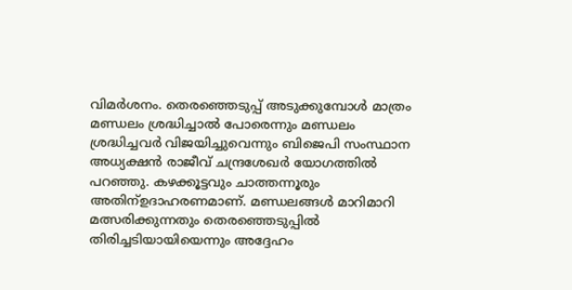വിമർശനം. തെരഞ്ഞെടുപ്പ് അടുക്കുമ്പോൾ മാത്രം മണ്ഡലം ശ്രദ്ധിച്ചാൽ പോരെന്നും മണ്ഡലം ശ്രദ്ധിച്ചവർ വിജയിച്ചുവെന്നും ബിജെപി സംസ്ഥാന അധ്യക്ഷൻ രാജീവ് ചന്ദ്രശേഖർ യോഗത്തിൽ പറഞ്ഞു. കഴക്കൂട്ടവും ചാത്തന്നൂരും അതിന്ഉദാഹരണമാണ്. മണ്ഡലങ്ങൾ മാറിമാറി മത്സരിക്കുന്നതും തെരഞ്ഞെടുപ്പിൽ തിരിച്ചടിയായിയെന്നും അദ്ദേഹം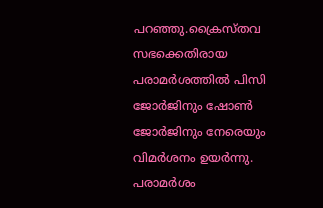പറഞ്ഞു.ക്രൈസ്തവ സഭക്കെതിരായ പരാമർശത്തിൽ പിസി ജോർജിനും ഷോൺ ജോർജിനും നേരെയും വിമർശനം ഉയർന്നു. പരാമർശം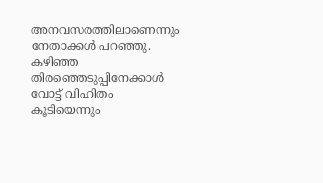അനവസരത്തിലാണെന്നും നേതാക്കൾ പറഞ്ഞു. കഴിഞ്ഞ തിരഞ്ഞെടുപ്പിനേക്കാൾ വോട്ട് വിഹിതം കൂടിയെന്നും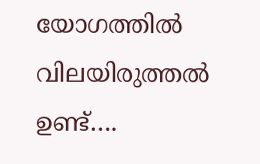യോഗത്തിൽ വിലയിരുത്തൽ ഉണ്ട്….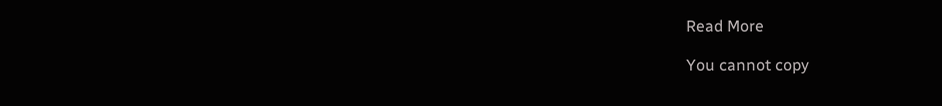Read More

You cannot copy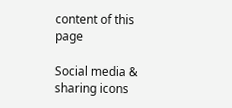content of this page

Social media & sharing icons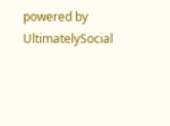powered by UltimatelySocial